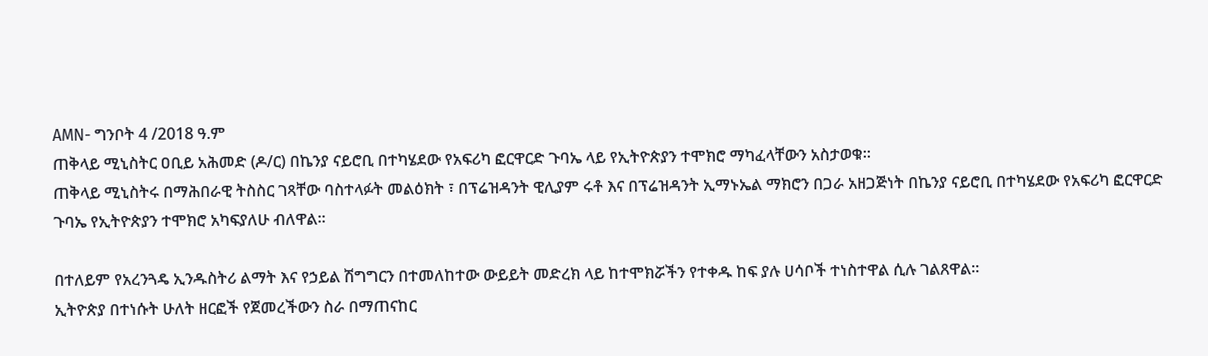AMN- ግንቦት 4 /2018 ዓ.ም
ጠቅላይ ሚኒስትር ዐቢይ አሕመድ (ዶ/ር) በኬንያ ናይሮቢ በተካሄደው የአፍሪካ ፎርዋርድ ጉባኤ ላይ የኢትዮጵያን ተሞክሮ ማካፈላቸውን አስታወቁ።
ጠቅላይ ሚኒስትሩ በማሕበራዊ ትስስር ገጻቸው ባስተላፉት መልዕክት ፣ በፕሬዝዳንት ዊሊያም ሩቶ እና በፕሬዝዳንት ኢማኑኤል ማክሮን በጋራ አዘጋጅነት በኬንያ ናይሮቢ በተካሄደው የአፍሪካ ፎርዋርድ ጉባኤ የኢትዮጵያን ተሞክሮ አካፍያለሁ ብለዋል።

በተለይም የአረንጓዴ ኢንዱስትሪ ልማት እና የኃይል ሽግግርን በተመለከተው ውይይት መድረክ ላይ ከተሞክሯችን የተቀዱ ከፍ ያሉ ሀሳቦች ተነስተዋል ሲሉ ገልጸዋል።
ኢትዮጵያ በተነሱት ሁለት ዘርፎች የጀመረችውን ስራ በማጠናከር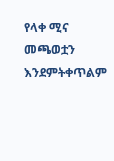የላቀ ሚና መጫወቷን እንደምትቀጥልም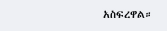አስፍረዋል።